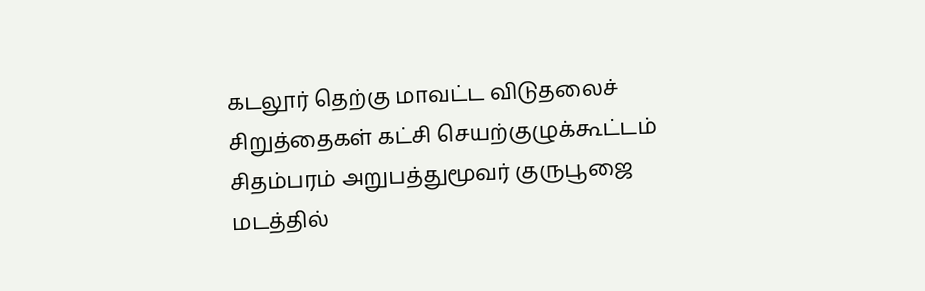கடலூர் தெற்கு மாவட்ட விடுதலைச் சிறுத்தைகள் கட்சி செயற்குழுக்கூட்டம் சிதம்பரம் அறுபத்துமூவர் குருபூஜை மடத்தில்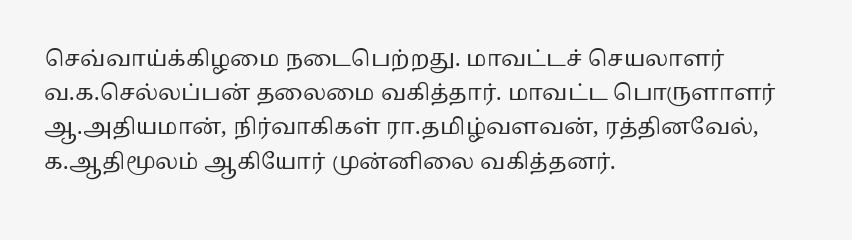செவ்வாய்க்கிழமை நடைபெற்றது. மாவட்டச் செயலாளர் வ.க.செல்லப்பன் தலைமை வகித்தார். மாவட்ட பொருளாளர் ஆ.அதியமான், நிர்வாகிகள் ரா.தமிழ்வளவன், ரத்தினவேல், க.ஆதிமூலம் ஆகியோர் முன்னிலை வகித்தனர்.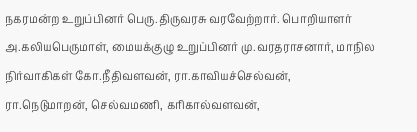நகரமன்ற உறுப்பினர் பெரு.திருவரசு வரவேற்றார். பொறியாளர் அ.கலியபெருமாள், மையக்குழு உறுப்பினர் மு.வரதராசனார், மாநில நிர்வாகிகள் கோ.நீதிவளவன், ரா.காவியச்செல்வன், ரா.நெடுமாறன், செல்வமணி, கரிகால்வளவன்,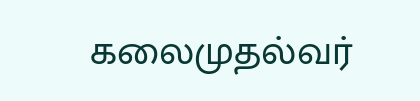கலைமுதல்வர்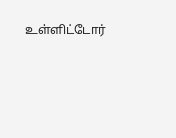உள்ளிட்டோர்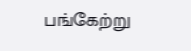பங்கேற்று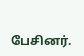பேசினர்.